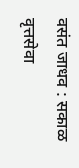वसंत जाधव : सकाळ वृत्तसेवा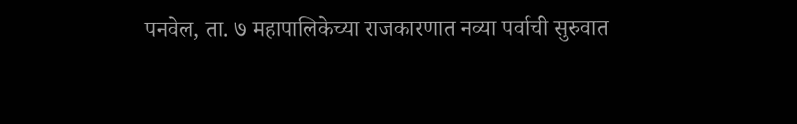पनवेल, ता. ७ महापालिकेच्या राजकारणात नव्या पर्वाची सुरुवात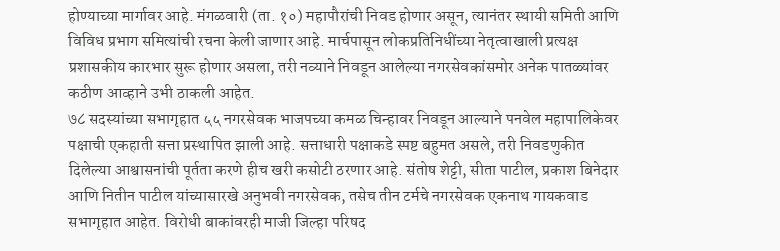होण्याच्या मार्गावर आहे. मंगळवारी (ता. १०) महापौरांची निवड होणार असून, त्यानंतर स्थायी समिती आणि विविध प्रभाग समित्यांची रचना केली जाणार आहे. मार्चपासून लोकप्रतिनिधींच्या नेतृत्वाखाली प्रत्यक्ष प्रशासकीय कारभार सुरू होणार असला, तरी नव्याने निवडून आलेल्या नगरसेवकांसमोर अनेक पातळ्यांवर कठीण आव्हाने उभी ठाकली आहेत.
७८ सदस्यांच्या सभागृहात ५५ नगरसेवक भाजपच्या कमळ चिन्हावर निवडून आल्याने पनवेल महापालिकेवर पक्षाची एकहाती सत्ता प्रस्थापित झाली आहे. सत्ताधारी पक्षाकडे स्पष्ट बहुमत असले, तरी निवडणुकीत दिलेल्या आश्वासनांची पूर्तता करणे हीच खरी कसोटी ठरणार आहे. संतोष शेट्टी, सीता पाटील, प्रकाश बिनेदार आणि नितीन पाटील यांच्यासारखे अनुभवी नगरसेवक, तसेच तीन टर्मचे नगरसेवक एकनाथ गायकवाड सभागृहात आहेत. विरोधी बाकांवरही माजी जिल्हा परिषद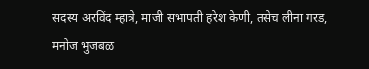सदस्य अरविंद म्हात्रे, माजी सभापती हरेश केणी, तसेच लीना गरड, मनोज भुजबळ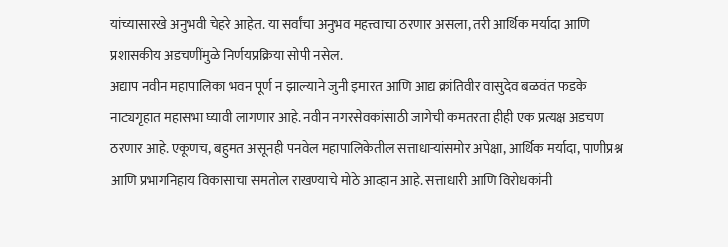यांच्यासारखे अनुभवी चेहरे आहेत. या सर्वांचा अनुभव महत्त्वाचा ठरणार असला, तरी आर्थिक मर्यादा आणि प्रशासकीय अडचणींमुळे निर्णयप्रक्रिया सोपी नसेल.
अद्याप नवीन महापालिका भवन पूर्ण न झाल्याने जुनी इमारत आणि आद्य क्रांतिवीर वासुदेव बळवंत फडके नाट्यगृहात महासभा घ्यावी लागणार आहे. नवीन नगरसेवकांसाठी जागेची कमतरता हीही एक प्रत्यक्ष अडचण ठरणार आहे. एकूणच, बहुमत असूनही पनवेल महापालिकेतील सत्ताधाऱ्यांसमोर अपेक्षा, आर्थिक मर्यादा, पाणीप्रश्न आणि प्रभागनिहाय विकासाचा समतोल राखण्याचे मोठे आव्हान आहे. सत्ताधारी आणि विरोधकांनी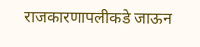राजकारणापलीकडे जाऊन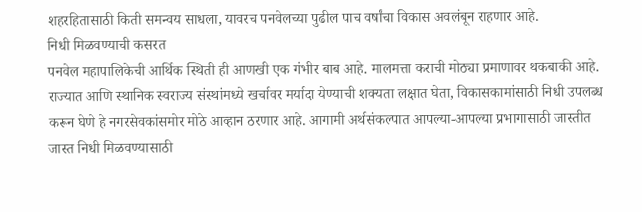शहरहितासाठी किती समन्वय साधला, यावरच पनवेलच्या पुढील पाच वर्षांचा विकास अवलंबून राहणार आहे.
निधी मिळवण्याची कसरत
पनवेल महापालिकेची आर्थिक स्थिती ही आणखी एक गंभीर बाब आहे. मालमत्ता कराची मोठ्या प्रमाणावर थकबाकी आहे. राज्यात आणि स्थानिक स्वराज्य संस्थांमध्ये खर्चावर मर्यादा येण्याची शक्यता लक्षात घेता, विकासकामांसाठी निधी उपलब्ध करून घेणे हे नगरसेवकांसमोर मोठे आव्हान ठरणार आहे. आगामी अर्थसंकल्पात आपल्या-आपल्या प्रभागासाठी जास्तीत जास्त निधी मिळवण्यासाठी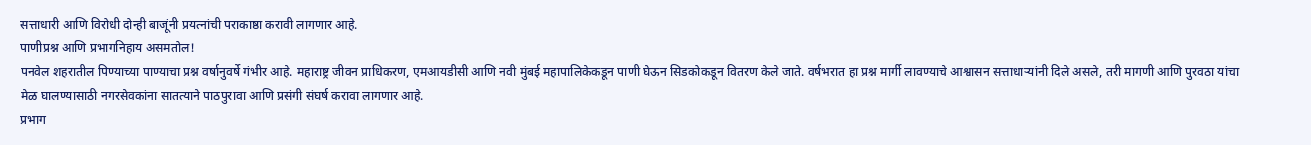सत्ताधारी आणि विरोधी दोन्ही बाजूंनी प्रयत्नांची पराकाष्ठा करावी लागणार आहे.
पाणीप्रश्न आणि प्रभागनिहाय असमतोल!
पनवेल शहरातील पिण्याच्या पाण्याचा प्रश्न वर्षानुवर्षे गंभीर आहे. महाराष्ट्र जीवन प्राधिकरण, एमआयडीसी आणि नवी मुंबई महापालिकेकडून पाणी घेऊन सिडकोकडून वितरण केले जाते. वर्षभरात हा प्रश्न मार्गी लावण्याचे आश्वासन सत्ताधाऱ्यांनी दिले असले, तरी मागणी आणि पुरवठा यांचा मेळ घालण्यासाठी नगरसेवकांना सातत्याने पाठपुरावा आणि प्रसंगी संघर्ष करावा लागणार आहे.
प्रभाग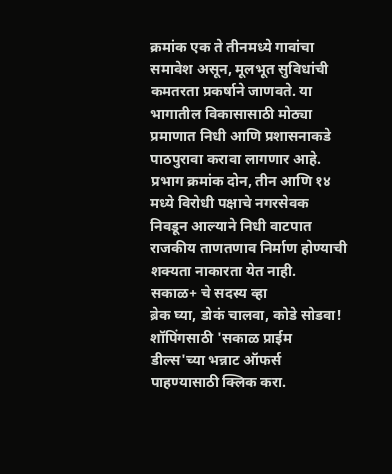क्रमांक एक ते तीनमध्ये गावांचा समावेश असून, मूलभूत सुविधांची कमतरता प्रकर्षाने जाणवते. या भागातील विकासासाठी मोठ्या प्रमाणात निधी आणि प्रशासनाकडे पाठपुरावा करावा लागणार आहे. प्रभाग क्रमांक दोन, तीन आणि १४ मध्ये विरोधी पक्षाचे नगरसेवक निवडून आल्याने निधी वाटपात राजकीय ताणतणाव निर्माण होण्याची शक्यता नाकारता येत नाही.
सकाळ+ चे सदस्य व्हा
ब्रेक घ्या, डोकं चालवा, कोडे सोडवा!
शॉपिंगसाठी 'सकाळ प्राईम डील्स'च्या भन्नाट ऑफर्स पाहण्यासाठी क्लिक करा.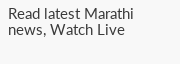Read latest Marathi news, Watch Live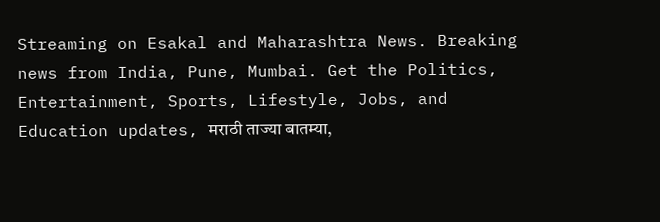Streaming on Esakal and Maharashtra News. Breaking news from India, Pune, Mumbai. Get the Politics, Entertainment, Sports, Lifestyle, Jobs, and Education updates, मराठी ताज्या बातम्या,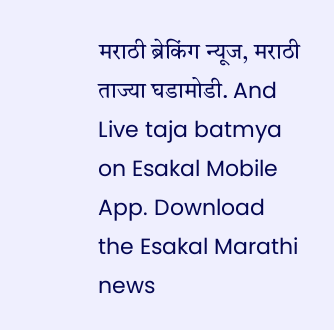मराठी ब्रेकिंग न्यूज, मराठी ताज्या घडामोडी. And Live taja batmya on Esakal Mobile App. Download the Esakal Marathi news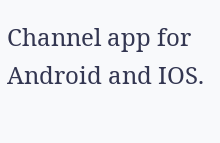Channel app for Android and IOS.